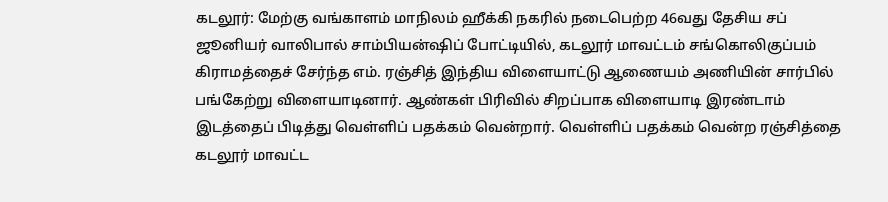கடலூர்: மேற்கு வங்காளம் மாநிலம் ஹீக்கி நகரில் நடைபெற்ற 46வது தேசிய சப் ஜூனியர் வாலிபால் சாம்பியன்ஷிப் போட்டியில், கடலூர் மாவட்டம் சங்கொலிகுப்பம் கிராமத்தைச் சேர்ந்த எம். ரஞ்சித் இந்திய விளையாட்டு ஆணையம் அணியின் சார்பில் பங்கேற்று விளையாடினார். ஆண்கள் பிரிவில் சிறப்பாக விளையாடி இரண்டாம் இடத்தைப் பிடித்து வெள்ளிப் பதக்கம் வென்றார். வெள்ளிப் பதக்கம் வென்ற ரஞ்சித்தை கடலூர் மாவட்ட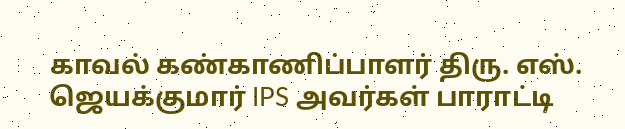காவல் கண்காணிப்பாளர் திரு. எஸ். ஜெயக்குமார் IPS அவர்கள் பாராட்டி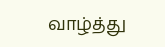வாழ்த்து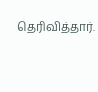தெரிவித்தார்.